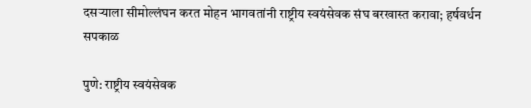दसऱ्याला सीमोल्लंघन करत मोहन भागवतांनी राष्ट्रीय स्वयंसेवक संघ बरखास्त करावा; हर्षवर्धन सपकाळ

पुणे: राष्ट्रीय स्वयंसेवक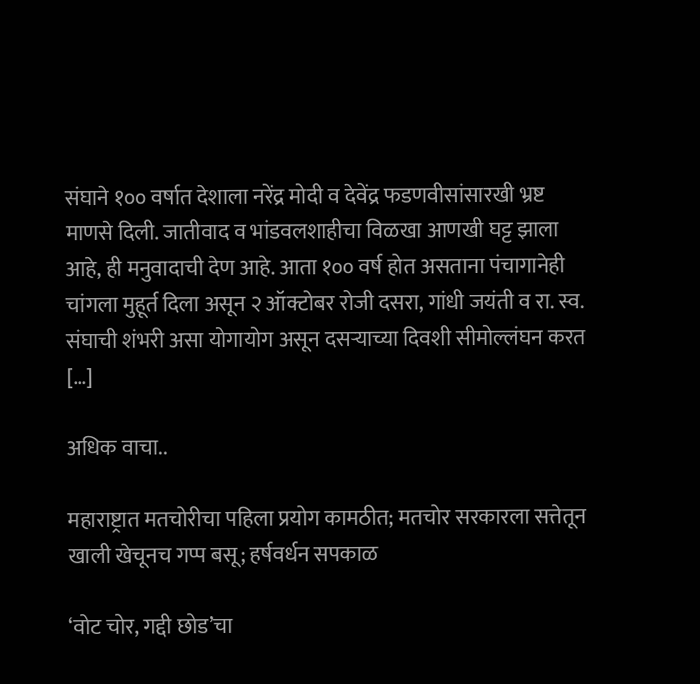संघाने १०० वर्षात देशाला नरेंद्र मोदी व देवेंद्र फडणवीसांसारखी भ्रष्ट माणसे दिली. जातीवाद व भांडवलशाहीचा विळखा आणखी घट्ट झाला आहे, ही मनुवादाची देण आहे. आता १०० वर्ष होत असताना पंचागानेही चांगला मुहूर्त दिला असून २ ऑक्टोबर रोजी दसरा, गांधी जयंती व रा. स्व. संघाची शंभरी असा योगायोग असून दसऱ्याच्या दिवशी सीमोल्लंघन करत […]

अधिक वाचा..

महाराष्ट्रात मतचोरीचा पहिला प्रयोग कामठीत; मतचोर सरकारला सत्तेतून खाली खेचूनच गप्प बसू; हर्षवर्धन सपकाळ

‘वोट चोर, गद्दी छोड’चा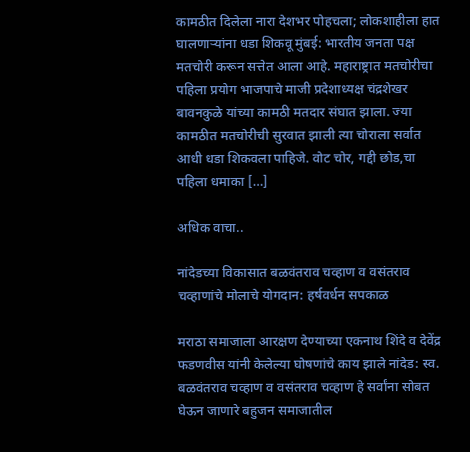कामठीत दिलेला नारा देशभर पोहचला; लोकशाहीला हात घालणाऱ्यांना धडा शिकवू मुंबई: भारतीय जनता पक्ष मतचोरी करून सत्तेत आला आहे. महाराष्ट्रात मतचोरीचा पहिला प्रयोग भाजपाचे माजी प्रदेशाध्यक्ष चंद्रशेखर बावनकुळे यांच्या कामठी मतदार संघात झाला. ज्या कामठीत मतचोरीची सुरवात झाली त्या चोराला सर्वात आधी धडा शिकवला पाहिजे. वोट चोर, गद्दी छोड,चा पहिला धमाका […]

अधिक वाचा..

नांदेडच्या विकासात बळवंतराव चव्हाण व वसंतराव चव्हाणांचे मोलाचे योगदान: हर्षवर्धन सपकाळ

मराठा समाजाला आरक्षण देण्याच्या एकनाथ शिंदे व देवेंद्र फडणवीस यांनी केलेल्या घोषणांचे काय झाले नांदेड: स्व. बळवंतराव चव्हाण व वसंतराव चव्हाण हे सर्वांना सोबत घेऊन जाणारे बहुजन समाजातील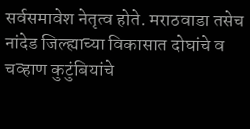सर्वसमावेश नेतृत्व होते. मराठवाडा तसेच नांदेड जिल्ह्याच्या विकासात दोघांचे व चव्हाण कुटुंबियांचे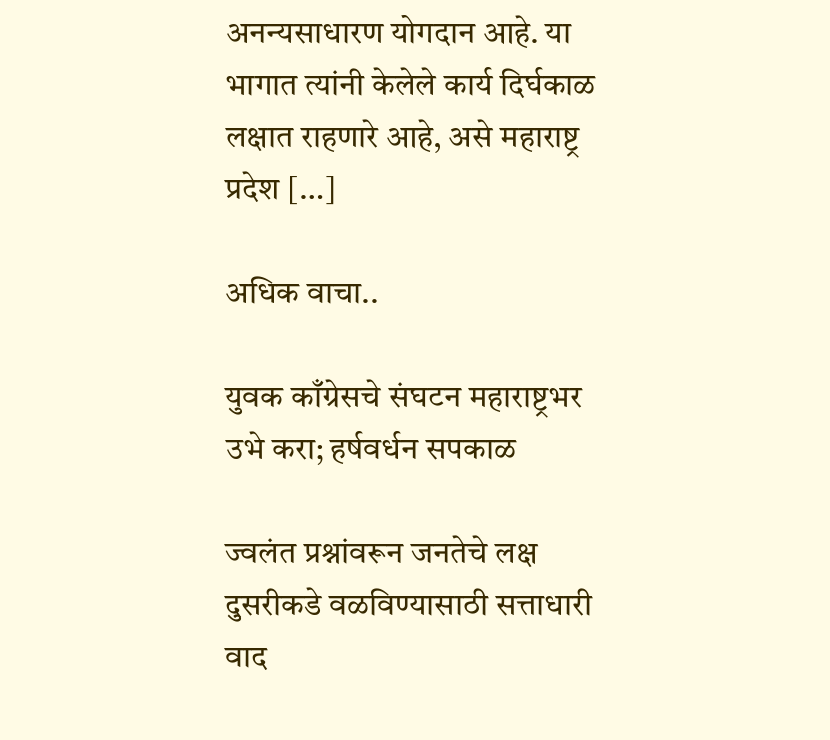अनन्यसाधारण योगदान आहे. या भागात त्यांनी केलेले कार्य दिर्घकाळ लक्षात राहणारे आहे, असे महाराष्ट्र प्रदेश […]

अधिक वाचा..

युवक काँग्रेसचे संघटन महाराष्ट्रभर उभे करा; हर्षवर्धन सपकाळ

ज्वलंत प्रश्नांवरून जनतेचे लक्ष दुसरीकडे वळविण्यासाठी सत्ताधारी वाद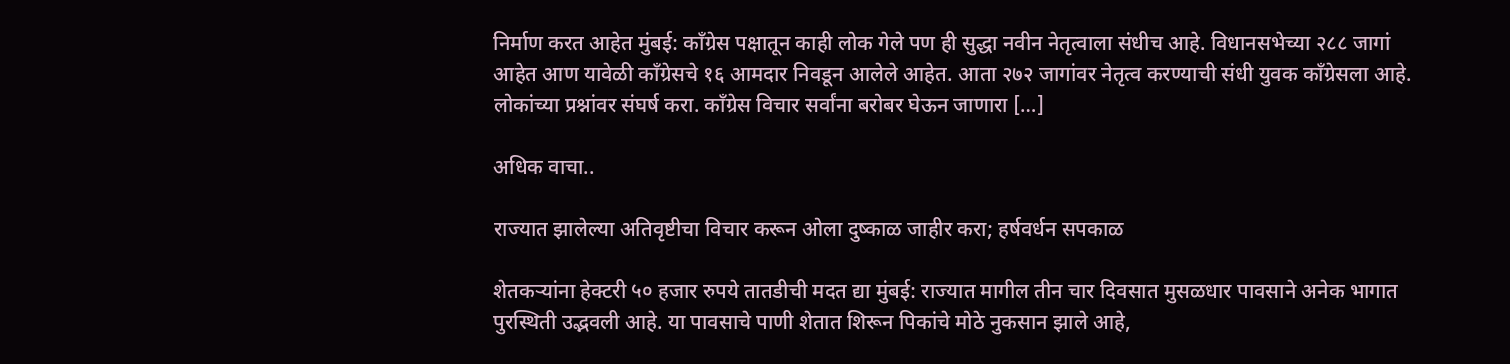निर्माण करत आहेत मुंबई: काँग्रेस पक्षातून काही लोक गेले पण ही सुद्धा नवीन नेतृत्वाला संधीच आहे. विधानसभेच्या २८८ जागां आहेत आण यावेळी काँग्रेसचे १६ आमदार निवडून आलेले आहेत. आता २७२ जागांवर नेतृत्व करण्याची संधी युवक काँग्रेसला आहे. लोकांच्या प्रश्नांवर संघर्ष करा. काँग्रेस विचार सर्वांना बरोबर घेऊन जाणारा […]

अधिक वाचा..

राज्यात झालेल्या अतिवृष्टीचा विचार करून ओला दुष्काळ जाहीर करा; हर्षवर्धन सपकाळ

शेतकऱ्यांना हेक्टरी ५० हजार रुपये तातडीची मदत द्या मुंबई: राज्यात मागील तीन चार दिवसात मुसळधार पावसाने अनेक भागात पुरस्थिती उद्भवली आहे. या पावसाचे पाणी शेतात शिरून पिकांचे मोठे नुकसान झाले आहे,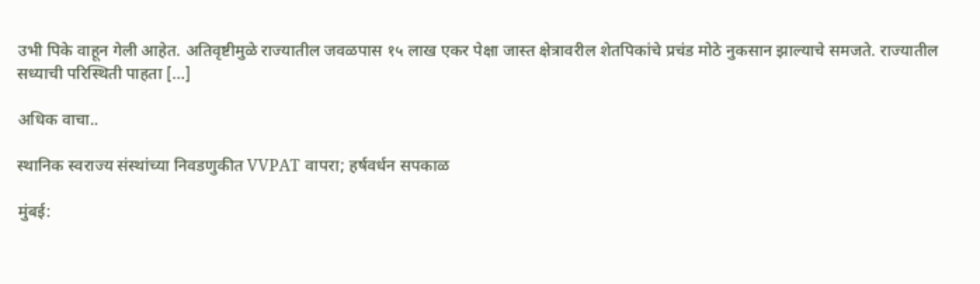उभी पिके वाहून गेली आहेत. अतिवृष्टीमुळे राज्यातील जवळपास १५ लाख एकर पेक्षा जास्त क्षेत्रावरील शेतपिकांचे प्रचंड मोठे नुकसान झाल्याचे समजते. राज्यातील सध्याची परिस्थिती पाहता […]

अधिक वाचा..

स्थानिक स्वराज्य संस्थांच्या निवडणुकीत VVPAT वापरा; हर्षवर्धन सपकाळ

मुंबई: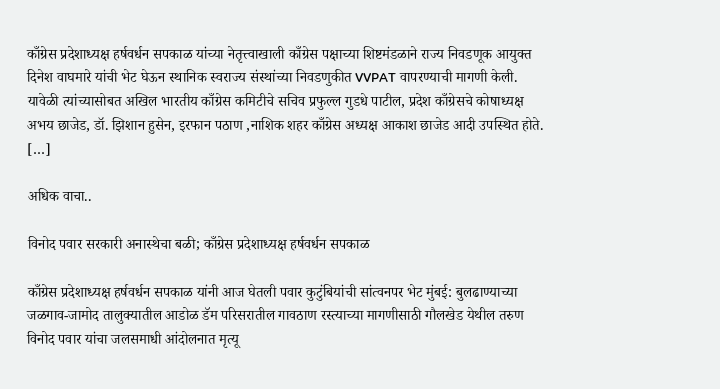काँग्रेस प्रदेशाध्यक्ष हर्षवर्धन सपकाळ यांच्या नेतृत्त्वाखाली काँग्रेस पक्षाच्या शिष्टमंडळाने राज्य निवडणूक आयुक्त दिनेश वाघमारे यांची भेट घेऊन स्थानिक स्वराज्य संस्थांच्या निवडणुकीत VVPAT वापरण्याची मागणी केली. यावेळी त्यांच्यासोबत अखिल भारतीय काँग्रेस कमिटीचे सचिव प्रफुल्ल गुडधे पाटील, प्रदेश काँग्रेसचे कोषाध्यक्ष अभय छाजेड, डॉ. झिशान हुसेन, इरफान पठाण ,नाशिक शहर काँग्रेस अध्यक्ष आकाश छाजेड आदी उपस्थित होते. […]

अधिक वाचा..

विनोद पवार सरकारी अनास्थेचा बळी; काँग्रेस प्रदेशाध्यक्ष हर्षवर्धन सपकाळ

काँग्रेस प्रदेशाध्यक्ष हर्षवर्धन सपकाळ यांनी आज घेतली पवार कुटुंबियांची सांत्वनपर भेट मुंबई: बुलढाण्याच्या जळगाव-जामोद तालुक्यातील आडोळ डॅम परिसरातील गावठाण रस्त्याच्या मागणीसाठी गौलखेड येथील तरुण विनोद पवार यांचा जलसमाधी आंदोलनात मृत्यू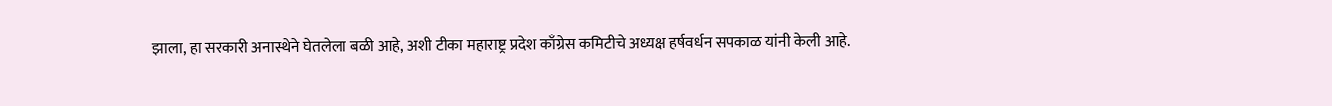झाला, हा सरकारी अनास्थेने घेतलेला बळी आहे, अशी टीका महाराष्ट्र प्रदेश काँग्रेस कमिटीचे अध्यक्ष हर्षवर्धन सपकाळ यांनी केली आहे.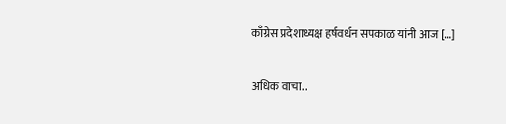काँग्रेस प्रदेशाध्यक्ष हर्षवर्धन सपकाळ यांनी आज […]

अधिक वाचा..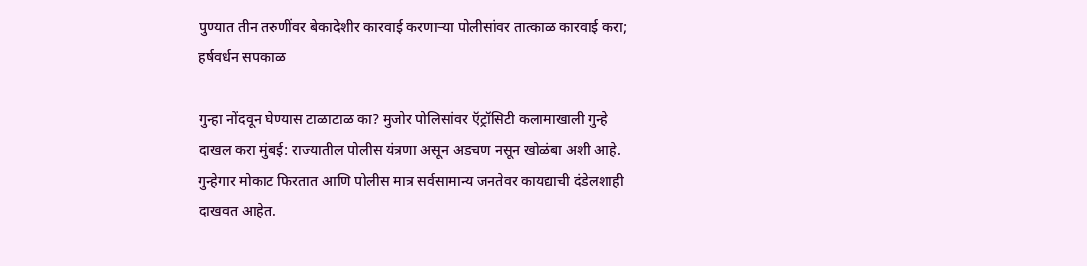पुण्यात तीन तरुणींवर बेकादेशीर कारवाई करणाऱ्या पोलीसांवर तात्काळ कारवाई करा; हर्षवर्धन सपकाळ

गुन्हा नोंदवून घेण्यास टाळाटाळ का? मुजोर पोलिसांवर ऍट्रॉसिटी कलामाखाली गुन्हे दाखल करा मुंबई: राज्यातील पोलीस यंत्रणा असून अडचण नसून खोळंबा अशी आहे. गुन्हेगार मोकाट फिरतात आणि पोलीस मात्र सर्वसामान्य जनतेवर कायद्याची दंडेलशाही दाखवत आहेत.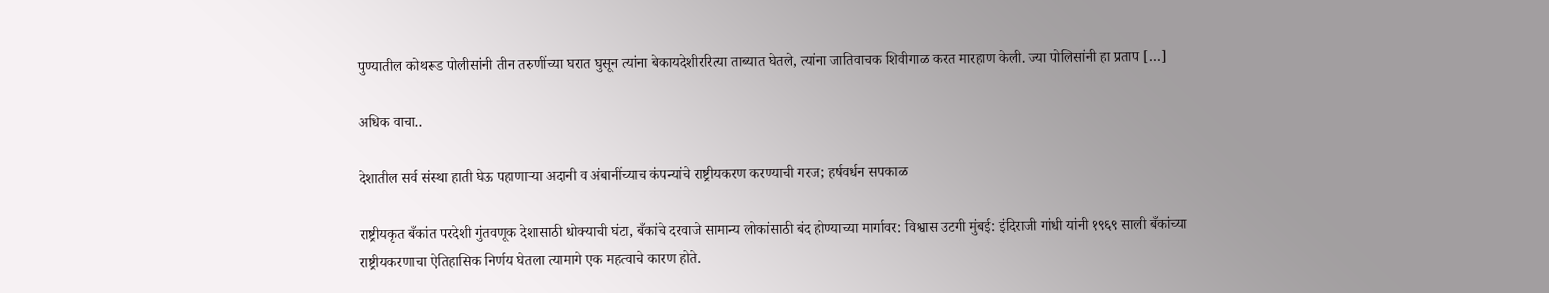पुण्यातील कोथरूड पोलीसांनी तीन तरुणींच्या घरात घुसून त्यांना बेकायदेशीररित्या ताब्यात घेतले, त्यांना जातिवाचक शिवीगाळ करत मारहाण केली. ज्या पोलिसांनी हा प्रताप […]

अधिक वाचा..

देशातील सर्व संस्था हाती घेऊ पहाणाऱ्या अदानी व अंबानींच्याच कंपन्यांचे राष्ट्रीयकरण करण्याची गरज; हर्षवर्धन सपकाळ

राष्ट्रीयकृत बँकांत परदेशी गुंतवणूक देशासाठी धोक्याची घंटा, बँकांचे दरवाजे सामान्य लोकांसाठी बंद होण्याच्या मार्गावर: विश्वास उटगी मुंबई: इंदिराजी गांधी यांनी १९६९ साली बँकांच्या राष्ट्रीयकरणाचा ऐतिहासिक निर्णय घेतला त्यामागे एक महत्वाचे कारण होते.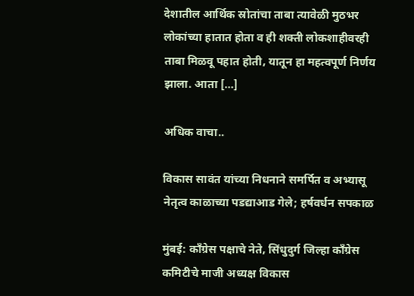देशातील आर्थिक स्रोतांचा ताबा त्यावेळी मुठभर लोकांच्या हातात होता व ही शक्ती लोकशाहीवरही ताबा मिळवू पहात होती, यातून हा महत्वपूर्ण निर्णय झाला. आता […]

अधिक वाचा..

विकास सावंत यांच्या निधनाने समर्पित व अभ्यासू नेतृत्व काळाच्या पडद्याआड गेले; हर्षवर्धन सपकाळ

मुंबई: काँग्रेस पक्षाचे नेते, सिंधुदुर्ग जिल्हा काँग्रेस कमिटीचे माजी अध्यक्ष विकास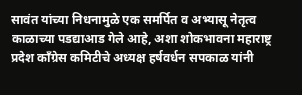सावंत यांच्या निधनामुळे एक समर्पित व अभ्यासू नेतृत्व काळाच्या पडद्याआड गेले आहे, अशा शोकभावना महाराष्ट्र प्रदेश काँग्रेस कमिटीचे अध्यक्ष हर्षवर्धन सपकाळ यांनी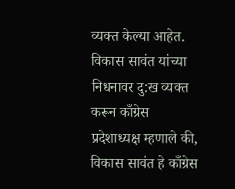व्यक्त केल्या आहेत. विकास सावंत यांच्या निधनावर दु:ख व्यक्त करून काँग्रेस प्रदेशाध्यक्ष म्हणाले की, विकास सावंत हे काँग्रेस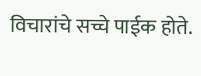विचारांचे सच्चे पाईक होते.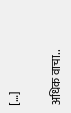[…]

अधिक वाचा..